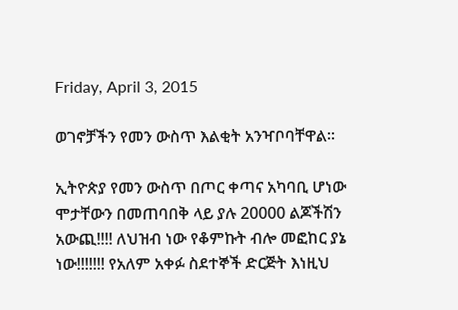Friday, April 3, 2015

ወገኖቻችን የመን ውስጥ እልቂት አንዣቦባቸዋል።

ኢትዮጵያ የመን ውስጥ በጦር ቀጣና አካባቢ ሆነው ሞታቸውን በመጠባበቅ ላይ ያሉ 20000 ልጆችሽን አውጪ!!!! ለህዝብ ነው የቆምኩት ብሎ መፎከር ያኔ ነው!!!!!!! የአለም አቀፉ ስደተኞች ድርጅት እነዚህ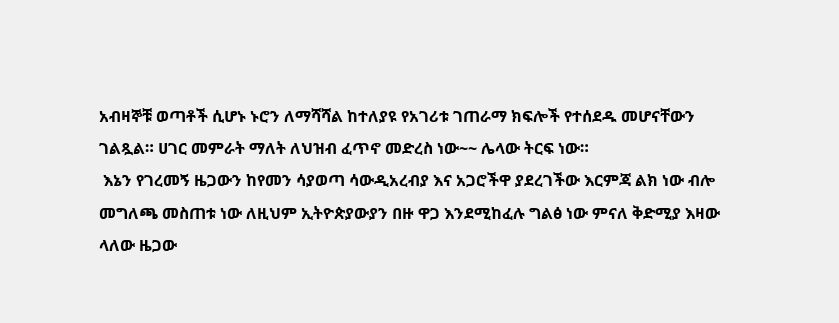አብዛኞቹ ወጣቶች ሲሆኑ ኑሮን ለማሻሻል ከተለያዩ የአገሪቱ ገጠራማ ክፍሎች የተሰደዱ መሆናቸውን ገልጿል። ሀገር መምራት ማለት ለህዝብ ፈጥኖ መድረስ ነው~~ ሌላው ትርፍ ነው።
 እኔን የገረመኝ ዜጋውን ከየመን ሳያወጣ ሳውዲአረብያ እና አጋሮችዋ ያደረገችው እርምጃ ልክ ነው ብሎ መግለጫ መስጠቱ ነው ለዚህም ኢትዮጵያውያን በዙ ዋጋ እንደሚከፈሉ ግልፅ ነው ምናለ ቅድሚያ እዛው ላለው ዜጋው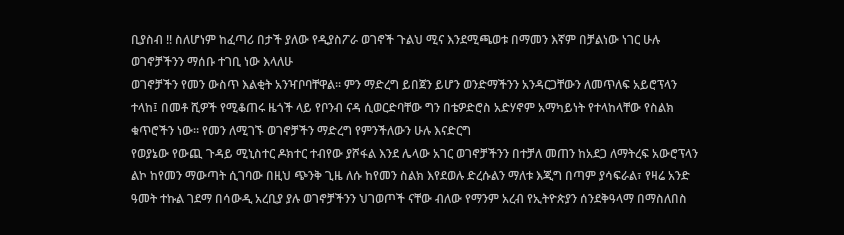ቢያስብ !! ስለሆነም ከፈጣሪ በታች ያለው የዲያስፖራ ወገኖች ጉልህ ሚና እንደሚጫወቱ በማመን እኛም በቻልነው ነገር ሁሉ ወገኖቻችንን ማሰቡ ተገቢ ነው እላለሁ
ወገኖቻችን የመን ውስጥ እልቂት አንዣቦባቸዋል። ምን ማድረግ ይበጀን ይሆን ወንድማችንን አንዳርጋቸውን ለመጥለፍ አይሮፕላን ተላከ፤ በመቶ ሺዎች የሚቆጠሩ ዜጎች ላይ የቦንብ ናዳ ሲወርድባቸው ግን በቴዎድሮስ አድሃኖም አማካይነት የተላከላቸው የስልክ ቁጥሮችን ነው። የመን ለሚገኙ ወገኖቻችን ማድረግ የምንችለውን ሁሉ እናድርግ
የወያኔው የውጪ ጉዳይ ሚኒስተር ዶክተር ተብየው ያሾፋል እንደ ሌላው አገር ወገኖቻችንን በተቻለ መጠን ከአደጋ ለማትረፍ አውሮፕላን ልኮ ከየመን ማውጣት ሲገባው በዚህ ጭንቅ ጊዜ ለሱ ከየመን ስልክ እየደወሉ ድረሱልን ማለቱ እጂግ በጣም ያሳፍራል፣ የዛሬ አንድ ዓመት ተኩል ገደማ በሳውዲ አረቢያ ያሉ ወገኖቻችንን ህገወጦች ናቸው ብለው የማንም አረብ የኢትዮጵያን ሰንደቅዓላማ በማስለበስ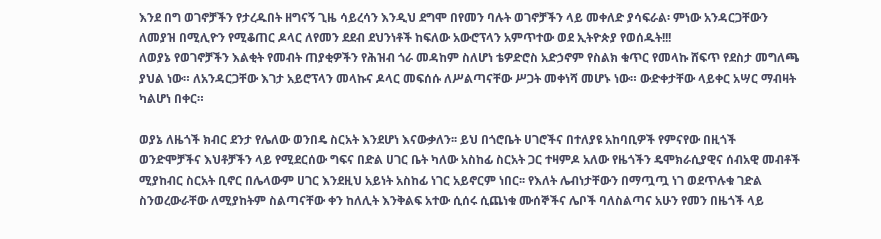እንደ በግ ወገኖቻችን የታረዱበት ዘግናኝ ጊዜ ሳይረሳን እንዲህ ደግሞ በየመን ባሉት ወገኖቻችን ላይ መቀለድ ያሳፍራል፡ ምነው አንዳርጋቸውን ለመያዝ በሚሊዮን የሚቆጠር ዶላር ለየመን ደደብ ደህንነቶች ከፍለው አውሮፕላን አምጥተው ወደ ኢትዮጵያ የወሰዱት!!!
ለወያኔ የወገኖቻችን እልቂት የመብት ጠያቂዎችን የሕዝብ ጎራ መዳከም ስለሆነ ቴዎድሮስ አድኃኖም የስልክ ቁጥር የመላኩ ሸፍጥ የደስታ መግለጫ ያህል ነው። ለአንዳርጋቸው እገታ አይሮፕላን መላኩና ዶላር መፍሰሱ ለሥልጣናቸው ሥጋት መቀነሻ መሆኑ ነው። ውድቀታቸው ላይቀር አሣር ማብዛት ካልሆነ በቀር።

ወያኔ ለዜጎች ክብር ደንታ የሌለው ወንበዴ ስርአት እንደሆነ እናውቃለን፡፡ ይህ በጎሮቤት ሀገሮችና በተለያዩ አከባቢዎች የምናየው በዚጎች ወንድሞቻችና እህቶቻችን ላይ የሚደርሰው ግፍና በድል ሀገር ቤት ካለው አስከፊ ስርአት ጋር ተዛምዶ አለው የዜጎችን ዴሞክራሲያዊና ሰብአዊ መብቶች ሚያከብር ስርአት ቢኖር በሌላውም ሀገር እንደዚህ አይነት አስከፊ ነገር አይኖርም ነበር፡፡ የእለት ሌብነታቸውን በማጧጧ ነገ ወደጥሉቁ ገድል ስንወረውራቸው ለሚያከትም ስልጣናቸው ቀን ከለሊት እንቅልፍ አተው ሲሰሩ ሲጨነቁ ሙሰኞችና ሌቦች ባለስልጣና አሁን የመን በዜጎች ላይ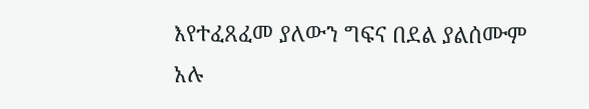እየተፈጸፈመ ያለውን ግፍና በደል ያልሰሙም አሉ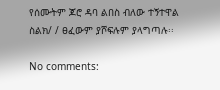የሰሙትም ጆሮ ዳባ ልበስ ብለው ተኝተዋል ስልክ/ / ፀፈውም ያሾፍሉም ያላግጣሉ፡፡

No comments: